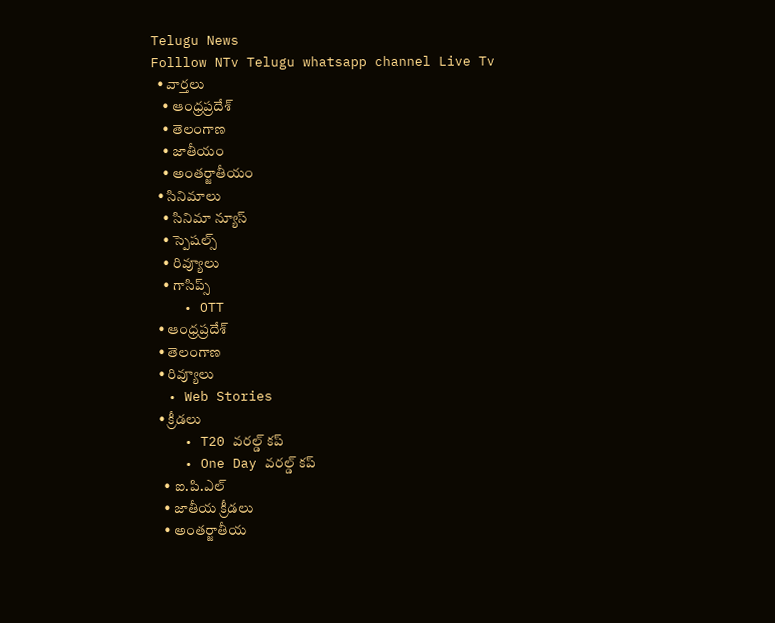Telugu News
Folllow NTv Telugu whatsapp channel Live Tv
  • వార్తలు
    • ఆంధ్రప్రదేశ్
    • తెలంగాణ
    • జాతీయం
    • అంతర్జాతీయం
  • సినిమాలు
    • సినిమా న్యూస్
    • స్పెషల్స్
    • రివ్యూలు
    • గాసిప్స్
    • OTT
  • ఆంధ్రప్రదేశ్
  • తెలంగాణ
  • రివ్యూలు
  • Web Stories
  • క్రీడలు
    • T20 వరల్డ్ కప్
    • One Day వరల్డ్ కప్
    • ఐ.పి.ఎల్
    • జాతీయ క్రీడలు
    • అంతర్జాతీయ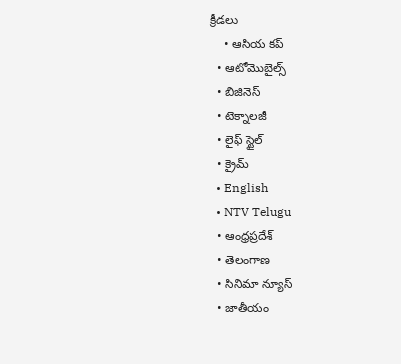క్రీడలు
    • ఆసియ కప్
  • ఆటోమొబైల్స్
  • బిజినెస్‌
  • టెక్నాలజీ
  • లైఫ్ స్టైల్
  • క్రైమ్
  • English
  • NTV Telugu
  • ఆంధ్రప్రదేశ్
  • తెలంగాణ
  • సినిమా న్యూస్
  • జాతీయం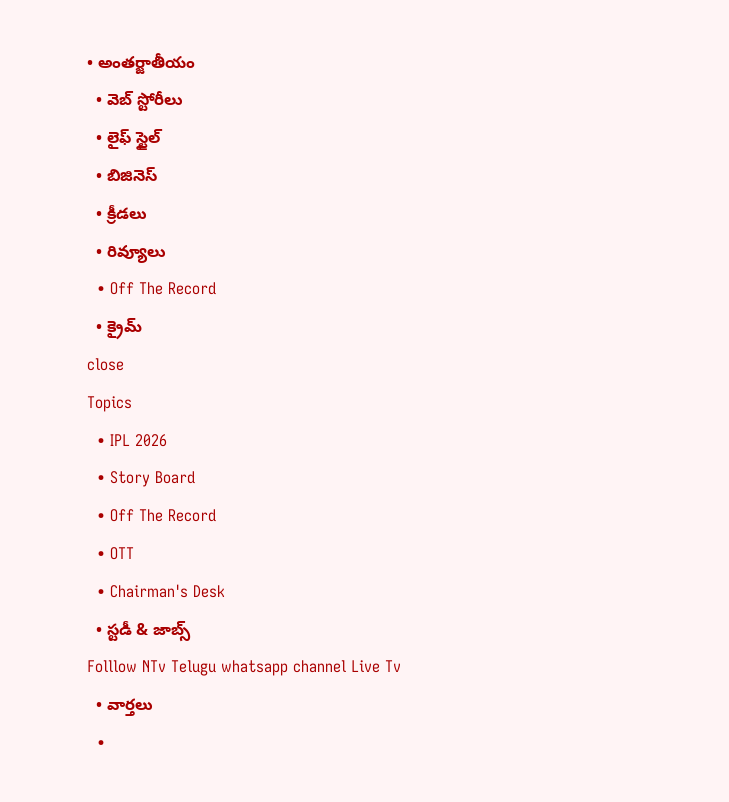• అంతర్జాతీయం
  • వెబ్ స్టోరీలు
  • లైఫ్ స్టైల్
  • బిజినెస్‌
  • క్రీడలు
  • రివ్యూలు
  • Off The Record
  • క్రైమ్
close
Topics
  • IPL 2026
  • Story Board
  • Off The Record
  • OTT
  • Chairman's Desk
  • స్టడీ & జాబ్స్
Folllow NTv Telugu whatsapp channel Live Tv
  • వార్తలు
  •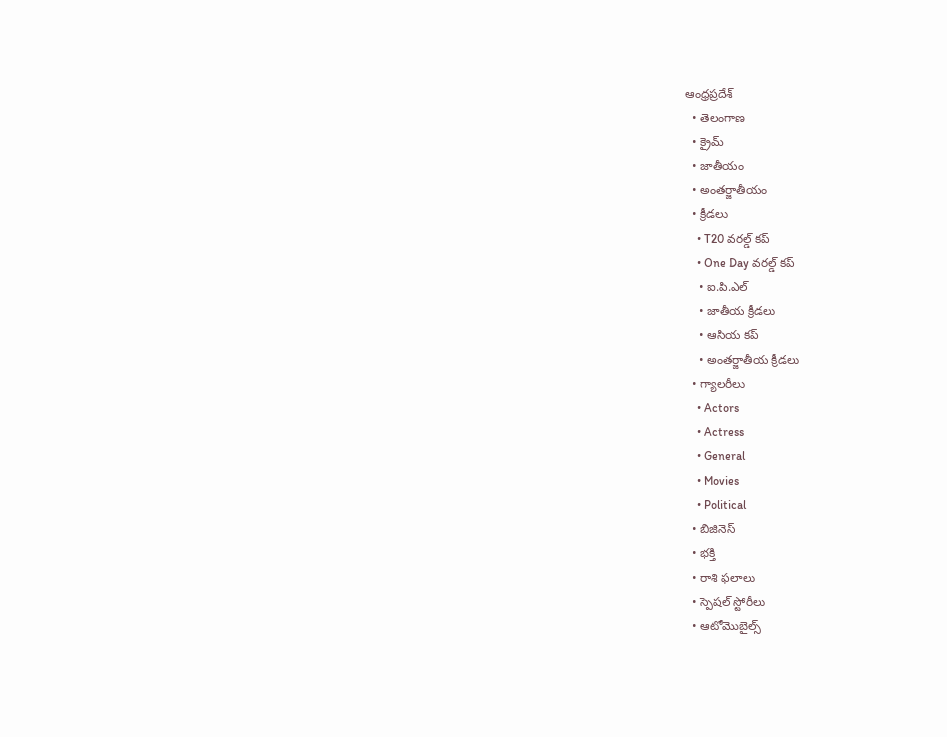ఆంధ్రప్రదేశ్
  • తెలంగాణ
  • క్రైమ్
  • జాతీయం
  • అంతర్జాతీయం
  • క్రీడలు
    • T20 వరల్డ్ కప్
    • One Day వరల్డ్ కప్
    • ఐ.పి.ఎల్
    • జాతీయ క్రీడలు
    • ఆసియ కప్
    • అంతర్జాతీయ క్రీడలు
  • గ్యాలరీలు
    • Actors
    • Actress
    • General
    • Movies
    • Political
  • బిజినెస్‌
  • భక్తి
  • రాశి ఫలాలు
  • స్పెషల్‌ స్టోరీలు
  • ఆటోమొబైల్స్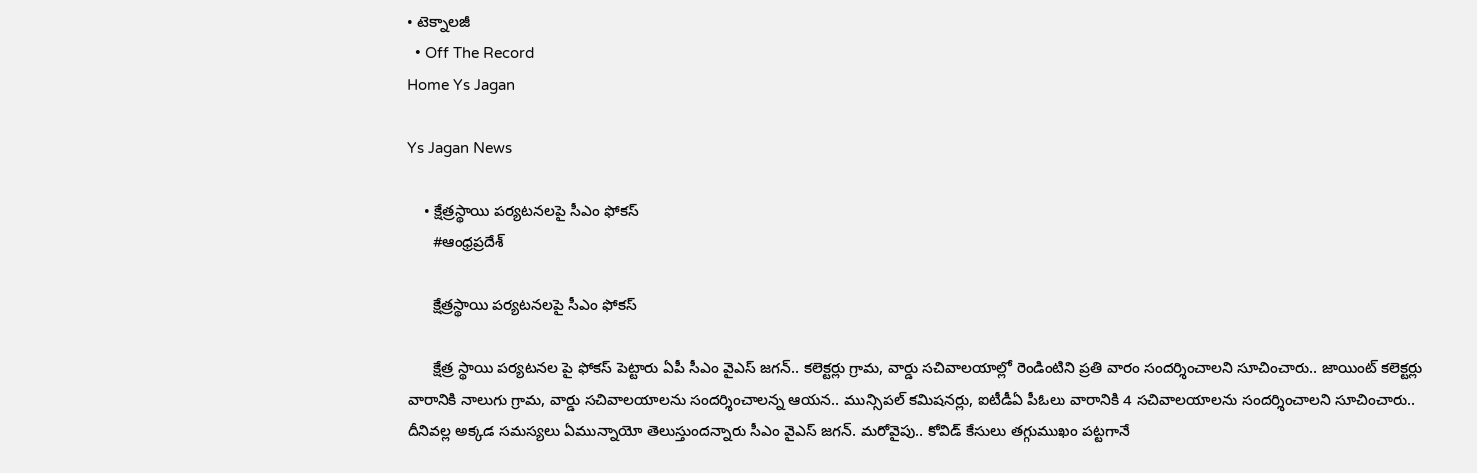• టెక్నాలజీ
  • Off The Record
Home Ys Jagan

Ys Jagan News

    • క్షేత్రస్థాయి పర్యటనలపై సీఎం ఫోకస్
      #ఆంధ్రప్రదేశ్

      క్షేత్రస్థాయి పర్యటనలపై సీఎం ఫోకస్

      క్షేత్ర స్థాయి పర్యటనల పై ఫోకస్‌ పెట్టారు ఏపీ సీఎం వైఎస్‌ జగన్‌.. కలెక్టర్లు గ్రామ, వార్డు సచివాలయాల్లో రెండింటిని ప్రతి వారం సందర్శించాలని సూచించారు.. జాయింట్‌ కలెక్టర్లు వారానికి నాలుగు గ్రామ, వార్డు సచివాలయాలను సందర్శించాలన్న ఆయన.. మున్సిపల్‌ కమిషనర్లు, ఐటీడీఏ పీఓలు వారానికి 4 సచివాలయాలను సందర్శించాలని సూచించారు.. దీనివల్ల అక్కడ సమస్యలు ఏమున్నాయో తెలుస్తుందన్నారు సీఎం వైఎస్ జగన్. మరోవైపు.. కోవిడ్‌ కేసులు తగ్గుముఖం పట్టగానే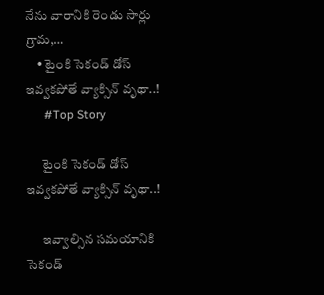నేను వారానికి రెండు సార్లు గ్రామ,…
    • టైంకి సెకండ్‌ డోస్‌ ఇవ్వకపోతే వ్యాక్సిన్‌ వృథా..!
      #Top Story

      టైంకి సెకండ్‌ డోస్‌ ఇవ్వకపోతే వ్యాక్సిన్‌ వృథా..!

      ఇవ్వాల్సిన సమయానికి సెకండ్‌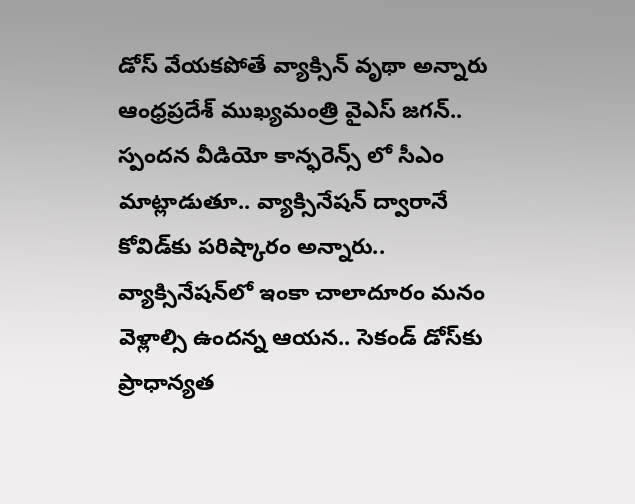డోస్‌ వేయకపోతే వ్యాక్సిన్‌ వృథా అన్నారు ఆంధ్రప్రదేశ్‌ ముఖ్యమంత్రి వైఎస్ జగన్‌.. స్పందన వీడియో కాన్ఫరెన్స్ లో సీఎం మాట్లాడుతూ.. వ్యాక్సినేషన్‌ ద్వారానే కోవిడ్‌కు పరిష్కారం అన్నారు.. వ్యాక్సినేషన్‌లో ఇంకా చాలాదూరం మనం వెళ్లాల్సి ఉందన్న ఆయన.. సెకండ్‌ డోస్‌కు ప్రాధాన్యత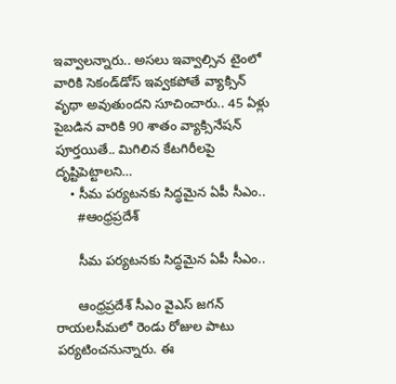ఇవ్వాలన్నారు.. అసలు ఇవ్వాల్సిన టైంలో వారికి సెకండ్‌డోస్‌ ఇవ్వకపోతే వ్యాక్సిన్‌ వృథా అవుతుందని సూచించారు.. 45 ఏళ్లు పైబడిన వారికి 90 శాతం వ్యాక్సినేషన్‌ పూర్తయితే.. మిగిలిన కేటగిరీలపై దృష్టిపెట్టాలని…
    • సీమ పర్యటనకు సిద్ధమైన ఏపీ సీఎం..
      #ఆంధ్రప్రదేశ్

      సీమ పర్యటనకు సిద్ధమైన ఏపీ సీఎం..

      ఆంధ్రప్రదేశ్‌ సీఎం వైఎస్‌ జగన్‌ రాయలసీమలో రెండు రోజుల పాటు పర్యటించనున్నారు. ఈ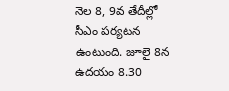నెల 8, 9వ తేదీల్లో సీఎం పర్యటన ఉంటుంది. జూలై 8న ఉదయం 8.30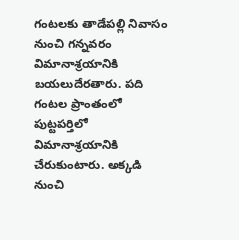గంటలకు తాడేపల్లి నివాసం నుంచి గన్నవరం విమానాశ్రయానికి బయలుదేరతారు. పది గంటల ప్రాంతంలో పుట్టపర్తిలో విమానాశ్రయానికి చేరుకుంటారు. అక్కడి నుంచి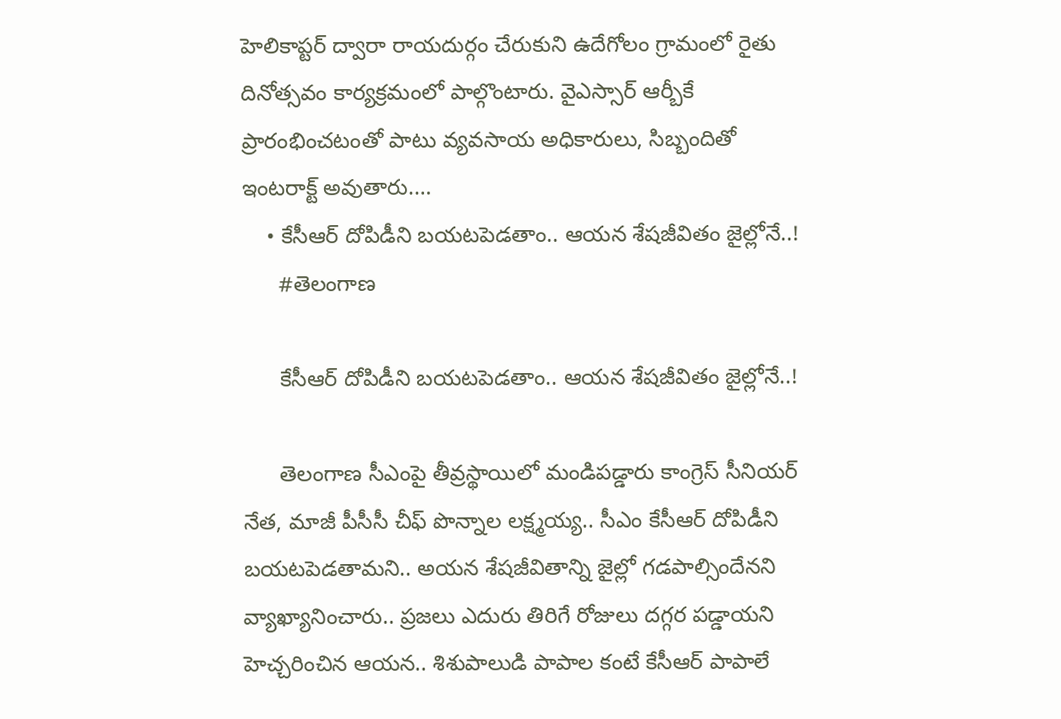హెలికాప్టర్ ద్వారా రాయదుర్గం చేరుకుని ఉదేగోలం గ్రామంలో రైతు దినోత్సవం కార్యక్రమంలో పాల్గొంటారు. వైఎస్సార్ ఆర్బీకే ప్రారంభించటంతో పాటు వ్యవసాయ అధికారులు, సిబ్బందితో ఇంటరాక్ట్ అవుతారు.…
    • కేసీఆర్ దోపిడీని బయటపెడతాం.. ఆయన శేషజీవితం జైల్లోనే..!
      #తెలంగాణ

      కేసీఆర్ దోపిడీని బయటపెడతాం.. ఆయన శేషజీవితం జైల్లోనే..!

      తెలంగాణ సీఎంపై తీవ్రస్థాయిలో మండిపడ్డారు కాంగ్రెస్‌ సీనియర్ నేత, మాజీ పీసీసీ చీఫ్ పొన్నాల లక్ష్మయ్య.. సీఎం కేసీఆర్‌ దోపిడీని బయటపెడతామని.. అయన శేషజీవితాన్ని జైల్లో గడపాల్సిందేనని వ్యాఖ్యానించారు.. ప్రజలు ఎదురు తిరిగే రోజులు దగ్గర పడ్డాయని హెచ్చరించిన ఆయన.. శిశుపాలుడి పాపాల కంటే కేసీఆర్‌ పాపాలే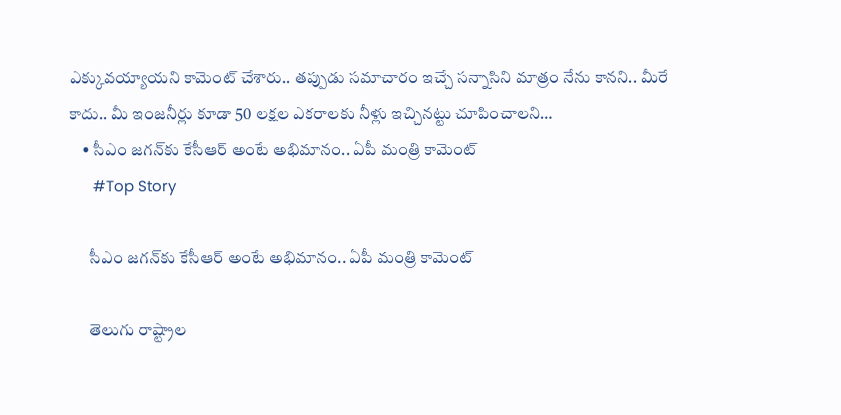ఎక్కువయ్యాయని కామెంట్ చేశారు.. తప్పుడు సమాచారం ఇచ్చే సన్నాసిని మాత్రం నేను కానని.. మీరే కాదు.. మీ ఇంజనీర్లు కూడా 50 లక్షల ఎకరాలకు నీళ్లు ఇచ్చినట్టు చూపించాలని…
    • సీఎం జగన్‌కు కేసీఆర్‌ అంటే అభిమానం.. ఏపీ మంత్రి కామెంట్
      #Top Story

      సీఎం జగన్‌కు కేసీఆర్‌ అంటే అభిమానం.. ఏపీ మంత్రి కామెంట్

      తెలుగు రాష్ట్రాల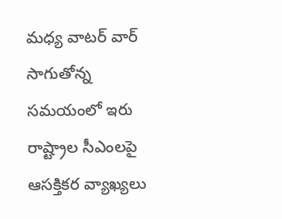మధ్య వాటర్‌ వార్‌ సాగుతోన్న సమయంలో ఇరు రాష్ట్రాల సీఎంలపై ఆసక్తికర వ్యాఖ్యలు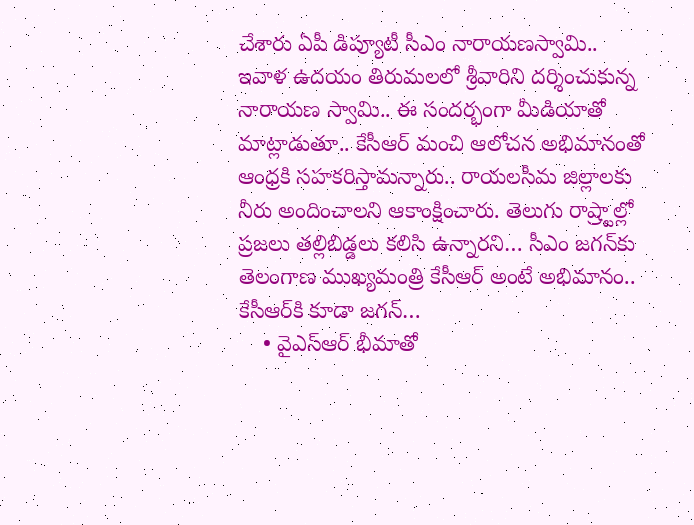చేశారు ఏపీ డిప్యూటీ సీఎం నారాయణస్వామి.. ఇవాళ ఉదయం తిరుమలలో శ్రీవారిని దర్శించుకున్న నారాయణ స్వామి.. ఈ సందర్భంగా మీడియాతో మాట్లాడుతూ.. కేసీఆర్‌ మంచి ఆలోచన అభిమానంతో ఆంధ్రకి సహకరిస్తామన్నారు.. రాయలసీమ జిల్లాలకు నీరు అందించాలని ఆకాంక్షించారు. తెలుగు రాష్ర్టాల్లో ప్రజలు తల్లిబిడ్డలు కలిసి ఉన్నారని… సీఎం జగన్‌కు తెలంగాణ ముఖ్యమంత్రి కేసీఆర్‌ అంటే అభిమానం.. కేసీఆర్‌కి కూడా జగన్‌…
    • వైఎస్ఆర్ భీమాతో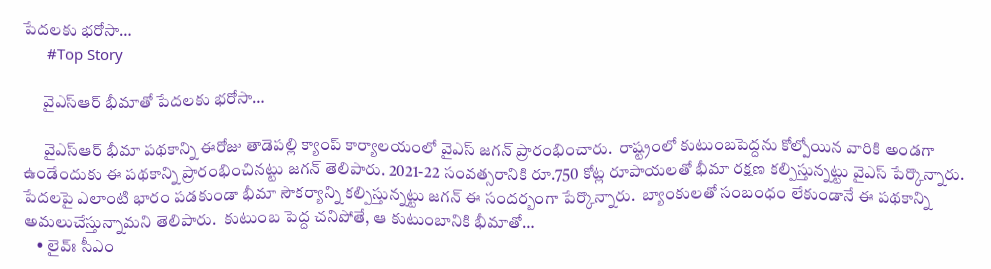పేద‌ల‌కు భ‌రోసా…
      #Top Story

      వైఎస్ఆర్ భీమాతో పేద‌ల‌కు భ‌రోసా…

      వైఎస్ఆర్ భీమా ప‌థ‌కాన్ని ఈరోజు తాడెపల్లి క్యాంప్ కార్యాల‌యంలో వైఎస్ జ‌గ‌న్ ప్రారంభించారు.  రాష్ట్రంలో కుటుంబ‌పెద్దను కోల్పోయిన వారికి అండ‌గా ఉండేందుకు ఈ ప‌థ‌కాన్ని ప్రారంభించిన‌ట్టు జ‌గ‌న్ తెలిపారు. 2021-22 సంవ‌త్సరానికి రూ.750 కోట్ల రూపాయ‌ల‌తో భీమా ర‌క్ష‌ణ క‌ల్పిస్తున్న‌ట్టు వైఎస్ పేర్కొన్నారు.  పేద‌ల‌పై ఎలాంటి భారం ప‌డ‌కుండా భీమా సౌక‌ర్యాన్ని క‌ల్పిస్తున్న‌ట్టు జ‌గ‌న్ ఈ సంద‌ర్బంగా పేర్కొన్నారు.  బ్యాంకుల‌తో సంబంధం లేకుండానే ఈ ప‌థ‌కాన్ని అమ‌లుచేస్తున్నామ‌ని తెలిపారు.  కుటుంబ పెద్ద చ‌నిపోతే, ఆ కుటుంబానికి భీమాతో…
    • లైవ్ః సీఎం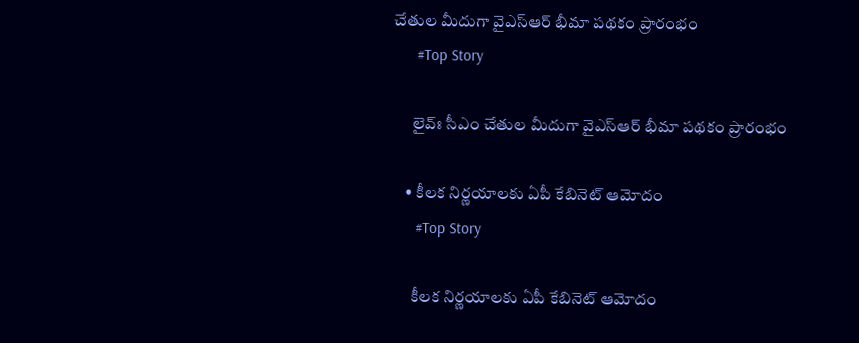చేతుల మీదుగా వైఎస్ఆర్ భీమా ప‌థ‌కం ప్రారంభం
      #Top Story

      లైవ్ః సీఎం చేతుల మీదుగా వైఎస్ఆర్ భీమా ప‌థ‌కం ప్రారంభం

    • కీలక నిర్ణయాలకు ఏపీ కేబినెట్‌ ఆమోదం
      #Top Story

      కీలక నిర్ణయాలకు ఏపీ కేబినెట్‌ ఆమోదం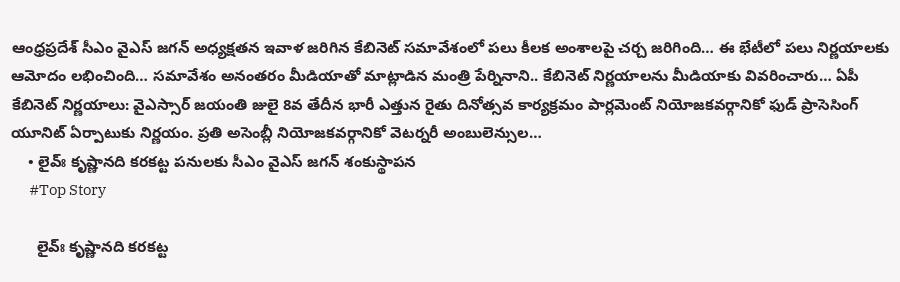ఆంధ్రప్రదేశ్‌ సీఎం వైఎస్ జగన్‌ అధ్యక్షతన ఇవాళ జరిగిన కేబినెట్‌ సమావేశంలో పలు కీలక అంశాలపై చర్చ జరిగింది… ఈ భేటీలో పలు నిర్ణయాలకు ఆమోదం లభించింది… సమావేశం అనంతరం మీడియాతో మాట్లాడిన మంత్రి పేర్నినాని.. కేబినెట్‌ నిర్ణయాలను మీడియాకు వివరించారు… ఏపీ కేబినెట్‌ నిర్ణయాలు: వైఎస్సార్ జయంతి జులై 8వ తేదీన భారీ ఎత్తున రైతు దినోత్సవ కార్యక్రమం పార్లమెంట్ నియోజకవర్గానికో ఫుడ్ ప్రాసెసింగ్ యూనిట్ ఏర్పాటుకు నిర్ణయం. ప్రతి అసెంబ్లీ నియోజకవర్గానికో వెటర్నరీ అంబులెన్సుల…
    • లైవ్ః కృష్ణాన‌ది క‌ర‌క‌ట్ట ప‌నుల‌కు సీఎం వైఎస్ జ‌గ‌న్ శంకుస్థాప‌న‌
      #Top Story

      లైవ్ః కృష్ణాన‌ది క‌ర‌క‌ట్ట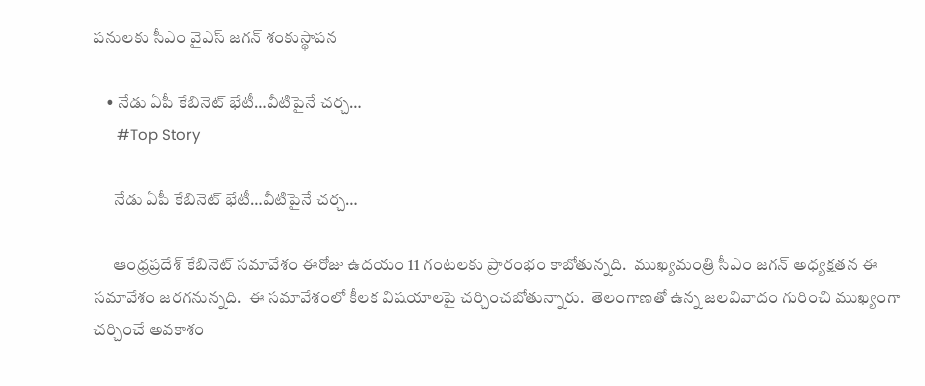ప‌నుల‌కు సీఎం వైఎస్ జ‌గ‌న్ శంకుస్థాప‌న‌

    • నేడు ఏపీ కేబినెట్ భేటీ…వీటిపైనే చ‌ర్చ‌…
      #Top Story

      నేడు ఏపీ కేబినెట్ భేటీ…వీటిపైనే చ‌ర్చ‌…

      ఆంధ్ర‌ప్ర‌దేశ్ కేబినెట్ స‌మావేశం ఈరోజు ఉద‌యం 11 గంట‌ల‌కు ప్రారంభం కాబోతున్న‌ది.  ముఖ్య‌మంత్రి సీఎం జ‌గ‌న్ అధ్య‌క్ష‌త‌న ఈ స‌మావేశం జ‌ర‌గ‌నున్న‌ది.  ఈ స‌మావేశంలో కీల‌క విష‌యాల‌పై చ‌ర్చించ‌బోతున్నారు.  తెలంగాణతో ఉన్న జ‌ల‌వివాదం గురించి ముఖ్యంగా చ‌ర్చించే అవ‌కాశం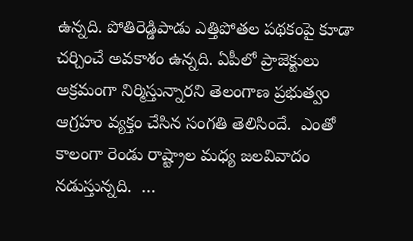ఉన్న‌ది. పోతిరెడ్డిపాడు ఎత్తిపోత‌ల ప‌థ‌కంపై కూడా చ‌ర్చించే అవ‌కాశం ఉన్న‌ది. ఏపీలో ప్రాజెక్టులు అక్ర‌మంగా నిర్మిస్తున్నార‌ని తెలంగాణ ప్ర‌భుత్వం ఆగ్ర‌హం వ్య‌క్తం చేసిన సంగ‌తి తెలిసిందే.  ఎంతో కాలంగా రెండు రాష్ట్రాల మ‌ధ్య జ‌ల‌వివాదం న‌డుస్తున్న‌ది.  …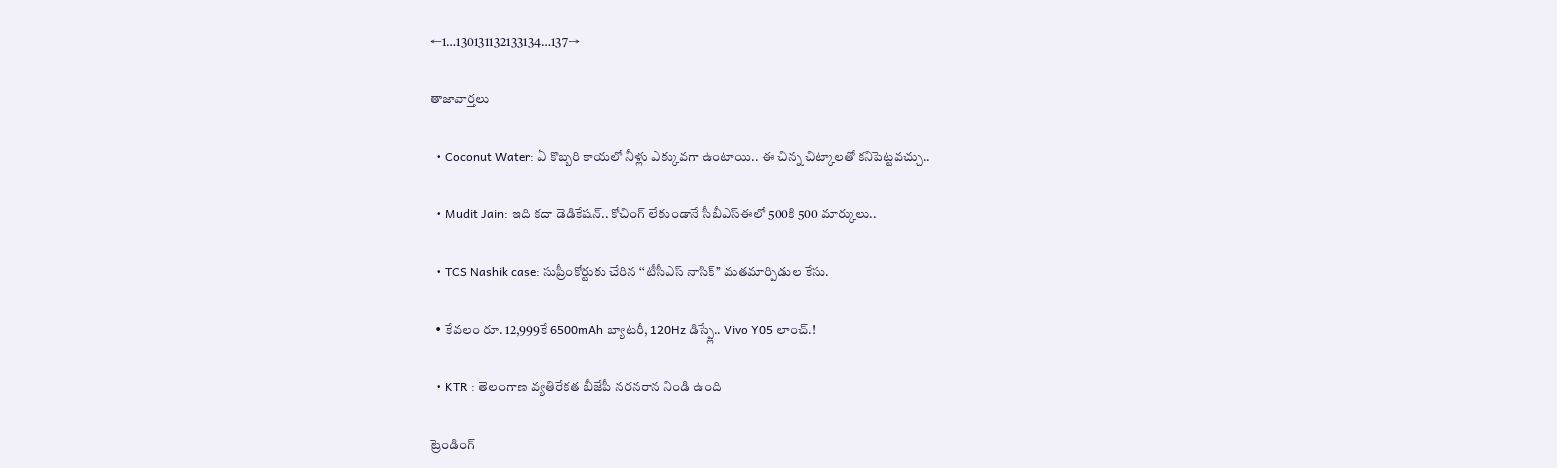←1…130131132133134…137→

తాజావార్తలు

  • Coconut Water: ఏ కొబ్బరి కాయలో నీళ్లు ఎక్కువగా ఉంటాయి.. ఈ చిన్న చిట్కాలతో కనిపెట్టవచ్చు..

  • Mudit Jain: ఇది కదా డెడికేషన్.. కోచింగ్ లేకుండానే సీబీఎస్ఈలో 500కి 500 మార్కులు..

  • TCS Nashik case: సుప్రీంకోర్టుకు చేరిన ‘‘టీసీఎస్ నాసిక్’’ మతమార్పిడుల కేసు.

  • కేవలం రూ. 12,999కే 6500mAh బ్యాటరీ, 120Hz డిస్ప్లే.. Vivo Y05 లాంచ్.!

  • KTR : తెలంగాణ వ్యతిరేకత బీజేపీ నరనరాన నిండి ఉంది

ట్రెండింగ్‌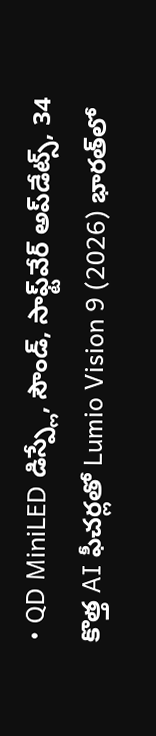• QD MiniLED డిస్ప్లే, సౌండ్, సాఫ్ట్‌వేర్ అప్‌డేట్స్, 34 కొత్త AI ఫీచర్లతో Lumio Vision 9 (2026) భారత్‌లో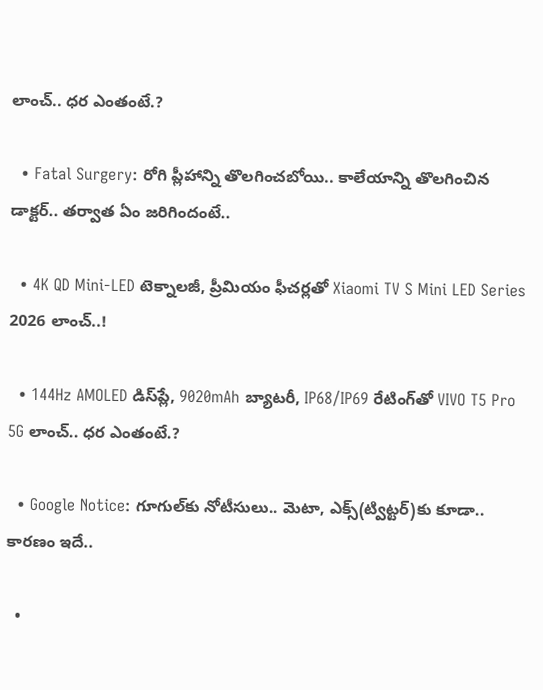లాంచ్.. ధర ఎంతంటే.?

  • Fatal Surgery: రోగి ప్లీహాన్ని తొలగించబోయి.. కాలేయాన్ని తొలగించిన డాక్టర్.. తర్వాత ఏం జరిగిందంటే..

  • 4K QD Mini-LED టెక్నాలజీ, ప్రీమియం ఫీచర్లతో Xiaomi TV S Mini LED Series 2026 లాంచ్..!

  • 144Hz AMOLED డిస్‌ప్లే, 9020mAh బ్యాటరీ, IP68/IP69 రేటింగ్‌తో VIVO T5 Pro 5G లాంచ్.. ధర ఎంతంటే.?

  • Google Notice: గూగుల్‌కు నోటీసులు.. మెటా, ఎక్స్(ట్విట్టర్)కు కూడా.. కారణం ఇదే..

  •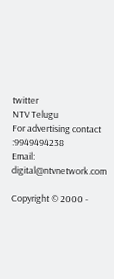twitter
NTV Telugu
For advertising contact :9949494238
Email: digital@ntvnetwork.com

Copyright © 2000 -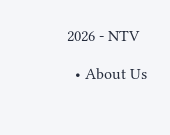2026 - NTV

  • About Us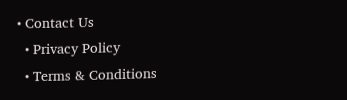• Contact Us
  • Privacy Policy
  • Terms & Conditions